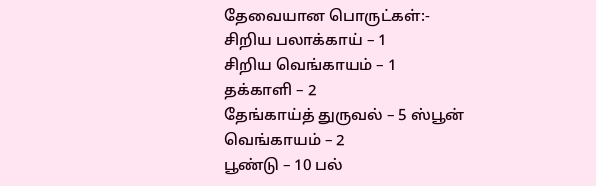தேவையான பொருட்கள்:-
சிறிய பலாக்காய் – 1
சிறிய வெங்காயம் – 1
தக்காளி – 2
தேங்காய்த் துருவல் – 5 ஸ்பூன்
வெங்காயம் – 2
பூண்டு – 10 பல்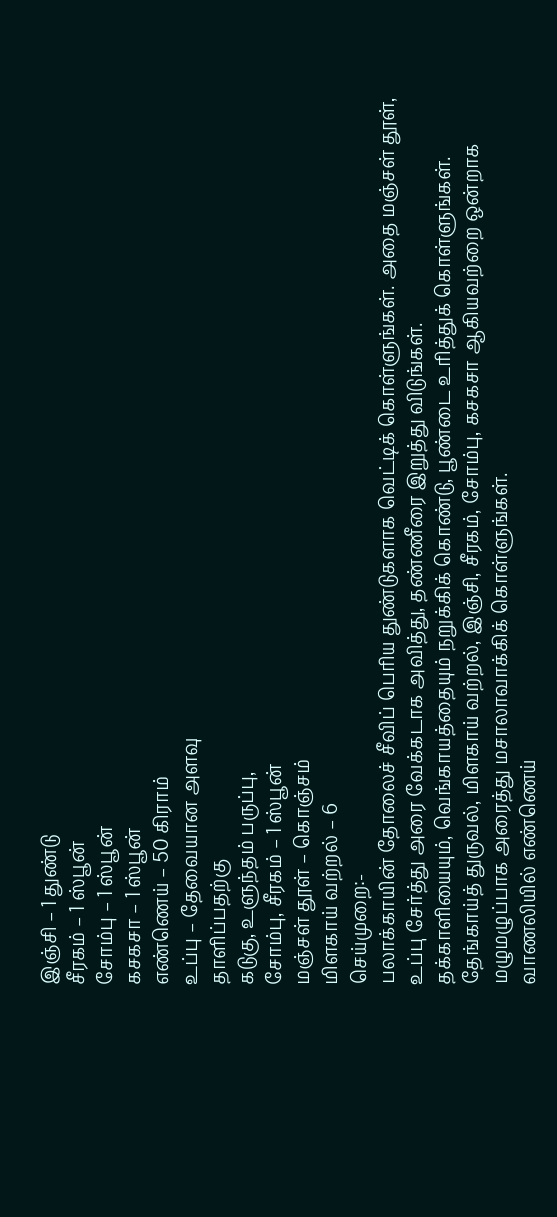இஞ்சி – 1 துண்டு
சீரகம் – 1 ஸ்பூன்
சோம்பு – 1 ஸ்பூன்
கசகசா – 1 ஸ்பூன்
எண்ணெய் – 50 கிராம்
உப்பு – தேவையான அளவு
தாளிப்பதற்கு
கடுகு, உளுந்தம் பருப்பு,
சோம்பு, சீரகம் – 1 ஸ்பூன்
மஞ்சள் தூள் – கொஞ்சம்
மிளகாய் வற்றல் – 6
செய்முறை:-
பலாக்காயின் தோலைச் சீவிப் பெரிய துண்டுகளாக வெட்டிக் கொள்ளுங்கள். அதை மஞ்சள் தூள், உப்பு சேர்த்து அரை வேக்கடாக அவித்து, தண்ணீரை இறுத்து விடுங்கள்.
தக்காளியையும், வெங்காயத்தையும் நறுக்கிக் கொண்டு, பூண்டை உரித்துக் கொள்ளுங்கள்.
தேங்காய்த் துருவல், மிளகாய் வற்றல், இஞ்சி, சீரகம், சோம்பு, கசகசா ஆகியவற்றை ஒன்றாக மழுமழுப்பாக அரைத்து மசாலாவாக்கிக் கொள்ளுங்கள்.
வாணலியில் எண்ணெய்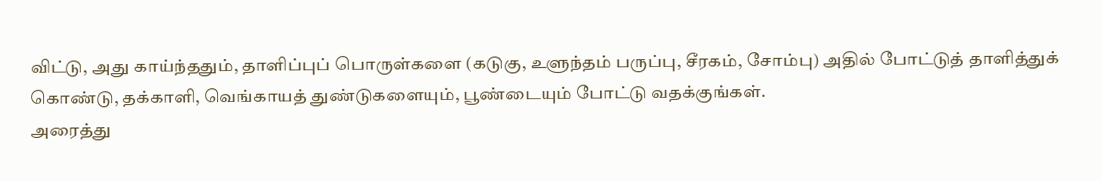விட்டு, அது காய்ந்ததும், தாளிப்புப் பொருள்களை (கடுகு, உளுந்தம் பருப்பு, சீரகம், சோம்பு) அதில் போட்டுத் தாளித்துக் கொண்டு, தக்காளி, வெங்காயத் துண்டுகளையும், பூண்டையும் போட்டு வதக்குங்கள்.
அரைத்து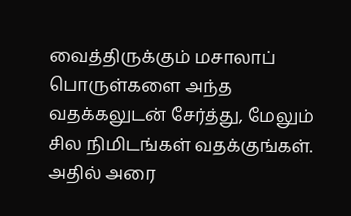வைத்திருக்கும் மசாலாப் பொருள்களை அந்த வதக்கலுடன் சேர்த்து, மேலும் சில நிமிடங்கள் வதக்குங்கள்.
அதில் அரை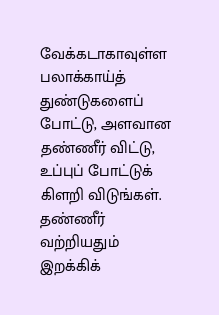வேக்கடாகாவுள்ள பலாக்காய்த் துண்டுகளைப் போட்டு, அளவான தண்ணீர் விட்டு, உப்புப் போட்டுக் கிளறி விடுங்கள்.
தண்ணீர் வற்றியதும் இறக்கிக்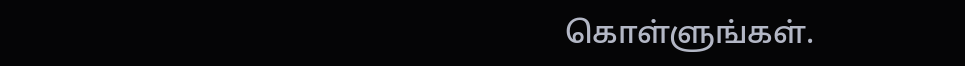கொள்ளுங்கள்.